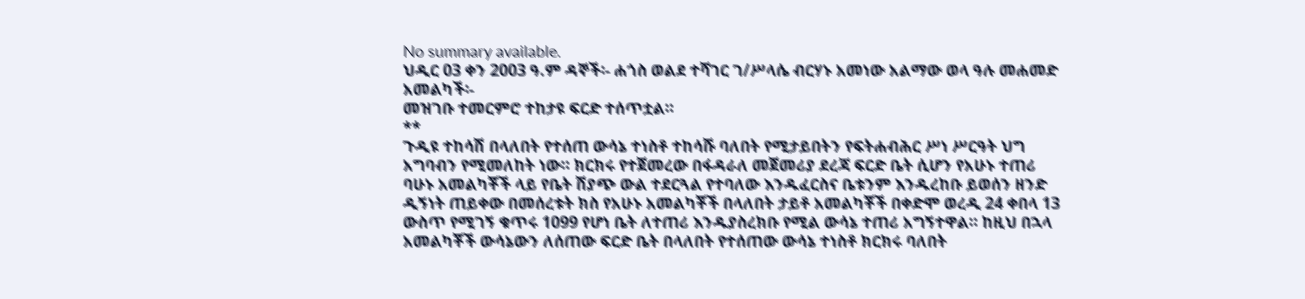No summary available.
ህዲር 03 ቀን 2003 ዓ.ም ዳኞች፡- ሐጎስ ወልደ ተሻገር ገ/ሥላሴ ብርሃኑ አመነው አልማው ወላ ዓሉ መሐመድ አመልካች፡-
መዝገቡ ተመርምሮ ተከታዩ ፍርድ ተሰጥቷል።
**
ጉዲዩ ተከሳሽ በላለበት የተሰጠ ውሳኔ ተነስቶ ተከሳሹ ባለበት የሚታይበትን የፍትሐብሕር ሥነ ሥርዓት ህግ አግባብን የሚመለከት ነው። ክርክሩ የተጀመረው በፋዳራለ መጀመሪያ ደረጃ ፍርድ ቤት ሲሆን የአሁኑ ተጠሪ ባሁኑ አመልካቾች ላይ የቤት ሽያጭ ውል ተደርጓል የተባለው እንዱፈርስና ቤቱንም እንዱረከቡ ይወሰን ዘንድ ዲኝነት ጠይቀው በመሰረቱት ክስ የአሁኑ አመልካቾች በላለበት ታይቶ አመልካቾች በቀድሞ ወረዲ 24 ቀበላ 13 ውስጥ የሚገኝ ቁጥሩ 1099 የሆነ ቤት ለተጠሪ እንዱያስረክቡ የሚል ውሳኔ ተጠሪ አግኝተዋል። ከዚህ በኋላ አመልካቾች ውሳኔውን ለሰጠው ፍርድ ቤት በላለበት የተሰጠው ውሳኔ ተነስቶ ክርክሩ ባለበት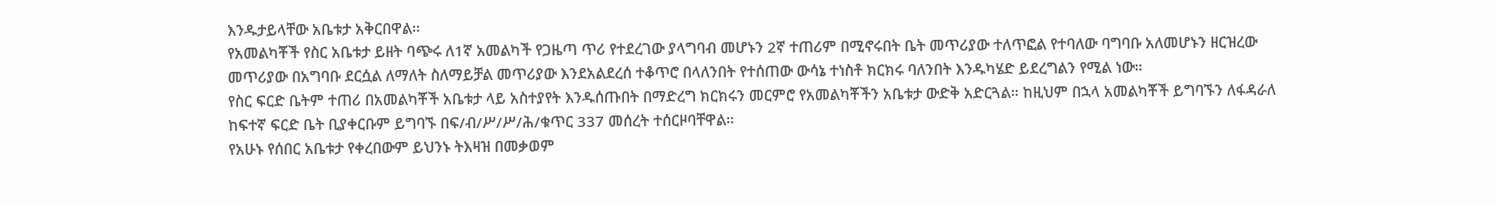እንዱታይላቸው አቤቱታ አቅርበዋል።
የአመልካቾች የስር አቤቱታ ይዘት ባጭሩ ለ1ኛ አመልካች የጋዜጣ ጥሪ የተደረገው ያላግባብ መሆኑን 2ኛ ተጠሪም በሚኖሩበት ቤት መጥሪያው ተለጥፎል የተባለው ባግባቡ አለመሆኑን ዘርዝረው መጥሪያው በአግባቡ ደርሷል ለማለት ስለማይቻል መጥሪያው እንደአልደረሰ ተቆጥሮ በላለንበት የተሰጠው ውሳኔ ተነስቶ ክርክሩ ባለንበት እንዱካሄድ ይደረግልን የሚል ነው።
የስር ፍርድ ቤትም ተጠሪ በአመልካቾች አቤቱታ ላይ አስተያየት እንዱሰጡበት በማድረግ ክርክሩን መርምሮ የአመልካቾችን አቤቱታ ውድቅ አድርጓል። ከዚህም በኋላ አመልካቾች ይግባኙን ለፋዳራለ ከፍተኛ ፍርድ ቤት ቢያቀርቡም ይግባኙ በፍ/ብ/ሥ/ሥ/ሕ/ቁጥር 337 መሰረት ተሰርዞባቸዋል።
የአሁኑ የሰበር አቤቱታ የቀረበውም ይህንኑ ትእዛዝ በመቃወም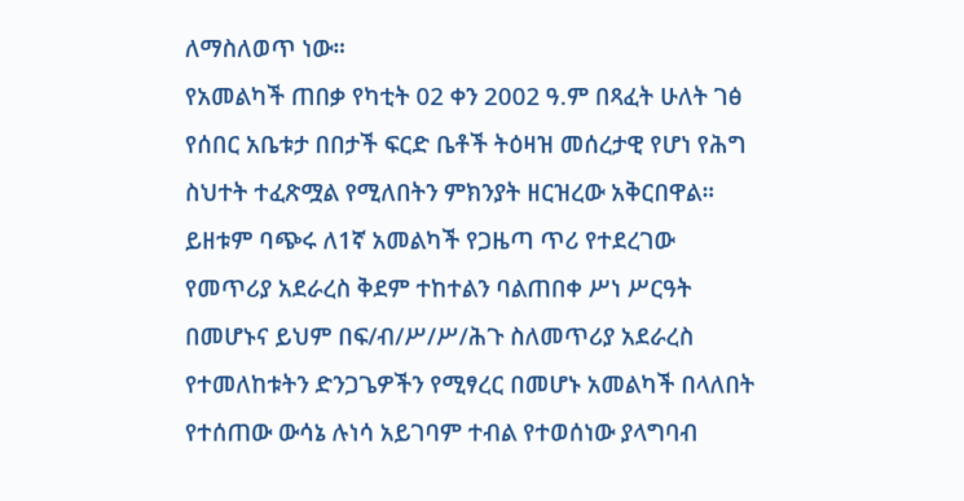ለማስለወጥ ነው።
የአመልካች ጠበቃ የካቲት 02 ቀን 2002 ዓ.ም በጻፈት ሁለት ገፅ የሰበር አቤቱታ በበታች ፍርድ ቤቶች ትዕዛዝ መሰረታዊ የሆነ የሕግ ስህተት ተፈጽሟል የሚለበትን ምክንያት ዘርዝረው አቅርበዋል። ይዘቱም ባጭሩ ለ1ኛ አመልካች የጋዜጣ ጥሪ የተደረገው የመጥሪያ አደራረስ ቅደም ተከተልን ባልጠበቀ ሥነ ሥርዓት በመሆኑና ይህም በፍ/ብ/ሥ/ሥ/ሕጉ ስለመጥሪያ አደራረስ የተመለከቱትን ድንጋጌዎችን የሚፃረር በመሆኑ አመልካች በላለበት የተሰጠው ውሳኔ ሉነሳ አይገባም ተብል የተወሰነው ያላግባብ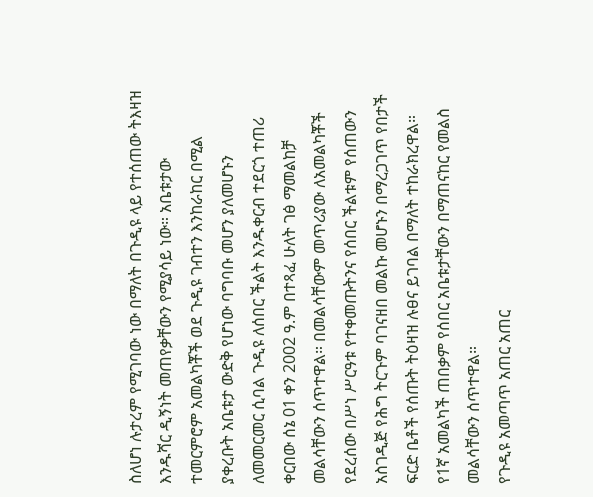ስለሆነ ሉታረም የሚገባው ነው በማለት በጉዲዩ ላይ የተሰጠው ትእዛዝ እንዱሻር ዲኝነት መጠየቃቸውን የሚያሳይ ነው። አቤቱታው ተመርምሮም አመልካቾች ወደ ጉዲዩ ገብተን እንከራከር በሚል ያቀረቡት አቤቱታ ውድቅ የሆነው ባግባቡ መሆን ያለመሆኑን ለመመርመር ሲባል ጉዲዩ ለሰበር ችልት እንዱቀርብ ተደርጎ ተጠሪ ቀርበው ሰኔ 01 ቀን 2002 ዓ.ም በተጻፈ ሁለት ገፅ ማመልከቻ መልሳቸውን ሰጥተዋል። በመልሳቸውም መጥሪያው ለአመልካቾች የደረሰው በሥነ ሥርዓቱ የተቀመጡትንና የሰበር ችልቱም የሰጠውን አስገዲጅ የሕግ ትርጉም ባገናዘበ መልኩ መሆኑን በማረጋገጥ የበታች ፍርድ ቤቶች የሰጡት ትዕዛዝ ሉፀና ይገባል በማለት ተከራክረዋል። የ1ኛ አመልካች ጠበቃም የሰበር አቤቱታቸውን በማጠናከር የመልስ መልሳቸውን ሰጥተዋል።
የጉዲዩ አመጣጥ አጠር አጠር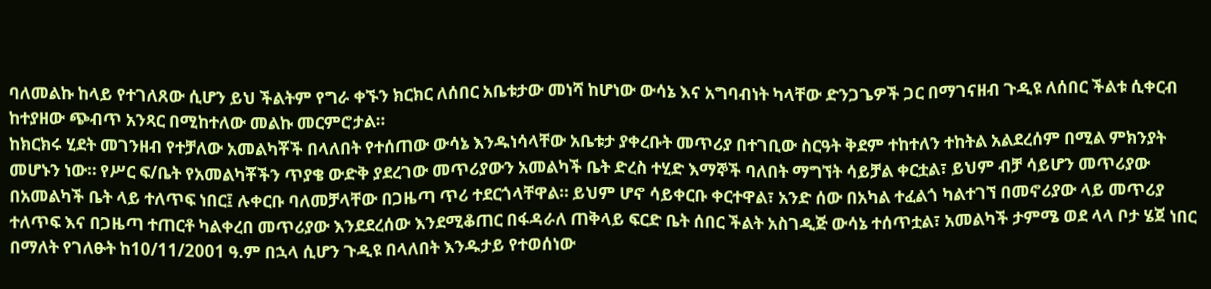ባለመልኩ ከላይ የተገለጸው ሲሆን ይህ ችልትም የግራ ቀኙን ክርክር ለሰበር አቤቱታው መነሻ ከሆነው ውሳኔ እና አግባብነት ካላቸው ድንጋጌዎች ጋር በማገናዘብ ጉዲዩ ለሰበር ችልቱ ሲቀርብ ከተያዘው ጭብጥ አንጻር በሚከተለው መልኩ መርምሮታል።
ከክርክሩ ሂደት መገንዘብ የተቻለው አመልካቾች በላለበት የተሰጠው ውሳኔ እንዱነሳላቸው አቤቱታ ያቀረቡት መጥሪያ በተገቢው ስርዓት ቅደም ተከተለን ተከትል አልደረሰም በሚል ምክንያት መሆኑን ነው። የሥር ፍ/ቤት የአመልካቾችን ጥያቄ ውድቅ ያደረገው መጥሪያውን አመልካች ቤት ድረስ ተሂድ እማኞች ባለበት ማግኘት ሳይቻል ቀርቷል፣ ይህም ብቻ ሳይሆን መጥሪያው በአመልካች ቤት ላይ ተለጥፍ ነበር፤ ሉቀርቡ ባለመቻላቸው በጋዜጣ ጥሪ ተደርጎላቸዋል። ይህም ሆኖ ሳይቀርቡ ቀርተዋል፣ አንድ ሰው በአካል ተፈልጎ ካልተገኘ በመኖሪያው ላይ መጥሪያ ተለጥፍ እና በጋዜጣ ተጠርቶ ካልቀረበ መጥሪያው እንደደረሰው እንደሚቆጠር በፋዳራለ ጠቅላይ ፍርድ ቤት ሰበር ችልት አስገዲጅ ውሳኔ ተሰጥቷል፣ አመልካች ታምሜ ወደ ላላ ቦታ ሄጀ ነበር በማለት የገለፁት ከ10/11/2001 ዓ.ም በኋላ ሲሆን ጉዲዩ በላለበት እንዱታይ የተወሰነው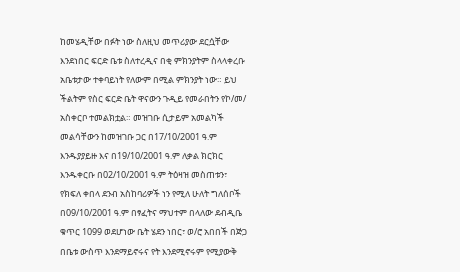ከመሄዲቸው በፉት ነው ስለዚህ መጥሪያው ደርሷቸው እንደነበር ፍርድ ቤቱ ስለተረዲና በቂ ምክንያትም ስላላቀረቡ አቤቱታው ተቀባይነት የለውም በሚል ምክንያት ነው። ይህ ችልትም የስር ፍርድ ቤት ዋናውን ጉዲይ የመራበትን የኮ/መ/ አስቀርቦ ተመልክቷል። መዝገቡ ሲታይም አመልካች መልሳቸውን ከመዝገቡ ጋር በ17/10/2001 ዓ.ም እንዱያያይዙ እና በ19/10/2001 ዓ.ም ለቃል ክርክር እንዱቀርቡ በ02/10/2001 ዓ.ም ትዕዛዝ መስጠቱን፣ የክፍለ ቀበላ ደንብ አስከባሪዎች ነን የሚለ ሁለት ግለሰቦች በ09/10/2001 ዓ.ም በፃፈትና ማህተም በላለው ደብዲቤ ቁጥር 1099 ወደሆነው ቤት ሄደን ነበር፣ ወ/ሮ አበበች በጅጋ በቤቱ ውስጥ እንደማይኖሩና የት እንደሚኖሩም የሚያውቅ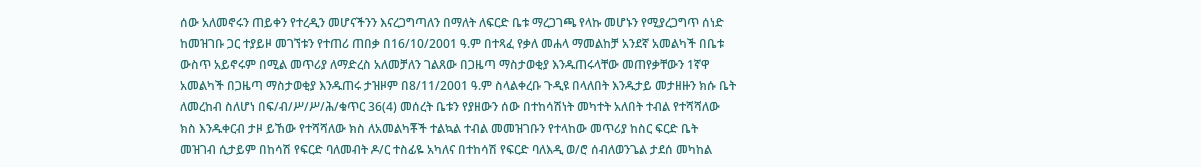ሰው አለመኖሩን ጠይቀን የተረዲን መሆናችንን እናረጋግጣለን በማለት ለፍርድ ቤቱ ማረጋገጫ የላኩ መሆኑን የሚያረጋግጥ ሰነድ ከመዝገቡ ጋር ተያይዞ መገኘቱን የተጠሪ ጠበቃ በ16/10/2001 ዓ.ም በተጻፈ የቃለ መሐላ ማመልከቻ አንደኛ አመልካች በቤቱ ውስጥ አይኖሩም በሚል መጥሪያ ለማድረስ አለመቻለን ገልጸው በጋዜጣ ማስታወቂያ እንዱጠሩላቸው መጠየቃቸውን 1ኛዋ አመልካች በጋዜጣ ማስታወቂያ እንዱጠሩ ታዝዞም በ8/11/2001 ዓ.ም ስላልቀረቡ ጉዲዩ በላለበት እንዱታይ መታዘዙን ክሱ ቤት ለመረከብ ስለሆነ በፍ/ብ/ሥ/ሥ/ሕ/ቁጥር 36(4) መሰረት ቤቱን የያዘውን ሰው በተከሳሽነት መካተት አለበት ተብል የተሻሻለው ክስ እንዱቀርብ ታዞ ይኸው የተሻሻለው ክስ ለአመልካቾች ተልኳል ተብል መመዝገቡን የተላከው መጥሪያ ከስር ፍርድ ቤት መዝገብ ሲታይም በከሳሽ የፍርድ ባለመብት ዶ/ር ተስፊዬ አካለና በተከሳሽ የፍርድ ባለእዲ ወ/ሮ ሰብለወንጌል ታደሰ መካከል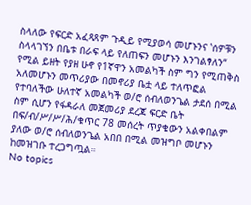ስላለው የፍርድ አፈጻጸም ጉዲይ የሚያወሳ መሆኑንና ‛ሰዎቹን ስላላገኘን በቤቱ በራፍ ላይ የለጠፍን መሆኑን እንገልፃለን“ የሚል ይዘት የያዘ ሁኖ የ1ኛዋን አመልካች ስም ግን የሚጠቅስ አለመሆኑን መጥሪያው በመኖሪያ ቤቷ ላይ ተለጥፎል የተባለችው ሁለተኛ አመልካች ወ/ሮ ሰብለወንጌል ታደሰ በሚል ስም ሲሆን የፋዳራለ መጀመሪያ ደረጃ ፍርድ ቤት በፍ/ብ/ሥ/ሥ/ሕ/ቁጥር 78 መሰረት ጥያቄውን አልቀበልም ያለው ወ/ሮ ሰብለወንጌል አበበ በሚል መዝግቦ መሆኑን ከመዝገቡ ተረጋግጧል።
No topics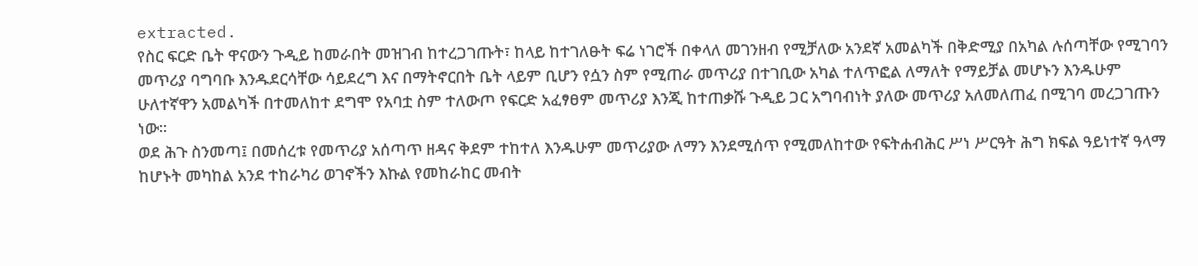extracted.
የስር ፍርድ ቤት ዋናውን ጉዲይ ከመራበት መዝገብ ከተረጋገጡት፣ ከላይ ከተገለፁት ፍሬ ነገሮች በቀላለ መገንዘብ የሚቻለው አንደኛ አመልካች በቅድሚያ በአካል ሉሰጣቸው የሚገባን መጥሪያ ባግባቡ እንዱደርሳቸው ሳይደረግ እና በማትኖርበት ቤት ላይም ቢሆን የሷን ስም የሚጠራ መጥሪያ በተገቢው አካል ተለጥፎል ለማለት የማይቻል መሆኑን እንዱሁም ሁለተኛዋን አመልካች በተመለከተ ደግሞ የአባቷ ስም ተለውጦ የፍርድ አፈፃፀም መጥሪያ እንጂ ከተጠቃሹ ጉዲይ ጋር አግባብነት ያለው መጥሪያ አለመለጠፈ በሚገባ መረጋገጡን ነው።
ወደ ሕጉ ስንመጣ፤ በመሰረቱ የመጥሪያ አሰጣጥ ዘዳና ቅደም ተከተለ እንዱሁም መጥሪያው ለማን እንደሚሰጥ የሚመለከተው የፍትሐብሕር ሥነ ሥርዓት ሕግ ክፍል ዓይነተኛ ዓላማ ከሆኑት መካከል አንደ ተከራካሪ ወገኖችን እኩል የመከራከር መብት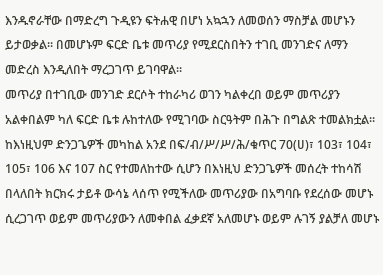እንዱኖራቸው በማድረግ ጉዲዩን ፍትሐዊ በሆነ አኳኋን ለመወሰን ማስቻል መሆኑን ይታወቃል። በመሆኑም ፍርድ ቤቱ መጥሪያ የሚደርስበትን ተገቢ መንገድና ለማን መድረስ እንዲለበት ማረጋገጥ ይገባዋል።
መጥሪያ በተገቢው መንገድ ደርሶት ተከራካሪ ወገን ካልቀረበ ወይም መጥሪያን አልቀበልም ካለ ፍርድ ቤቱ ሉከተለው የሚገባው ስርዓትም በሕጉ በግልጽ ተመልክቷል። ከእነዚህም ድንጋጌዎች መካከል አንደ በፍ/ብ/ሥ/ሥ/ሕ/ቁጥር 70(ሀ)፣ 103፣ 104፣ 105፣ 106 እና 107 ስር የተመለከተው ሲሆን በእነዚህ ድንጋጌዎች መሰረት ተከሳሽ በላለበት ክርክሩ ታይቶ ውሳኔ ላሰጥ የሚችለው መጥሪያው በአግባቡ የደረሰው መሆኑ ሲረጋገጥ ወይም መጥሪያውን ለመቀበል ፈቃደኛ አለመሆኑ ወይም ሉገኝ ያልቻለ መሆኑ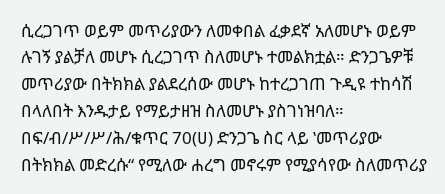ሲረጋገጥ ወይም መጥሪያውን ለመቀበል ፈቃደኛ አለመሆኑ ወይም ሉገኝ ያልቻለ መሆኑ ሲረጋገጥ ስለመሆኑ ተመልክቷል። ድንጋጌዎቹ መጥሪያው በትክክል ያልደረሰው መሆኑ ከተረጋገጠ ጉዲዩ ተከሳሽ በላለበት እንዱታይ የማይታዘዝ ስለመሆኑ ያስገነዝባለ። በፍ/ብ/ሥ/ሥ/ሕ/ቁጥር 70(ሀ) ድንጋጌ ስር ላይ ‛መጥሪያው በትክክል መድረሱ“ የሚለው ሐረግ መኖሩም የሚያሳየው ስለመጥሪያ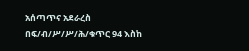አሰጣጥና አደራረስ በፍ/ብ/ሥ/ሥ/ሕ/ቁጥር 94 እስከ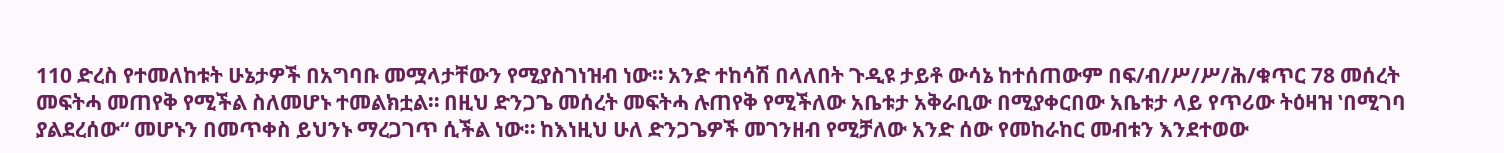110 ድረስ የተመለከቱት ሁኔታዎች በአግባቡ መሟላታቸውን የሚያስገነዝብ ነው። አንድ ተከሳሽ በላለበት ጉዲዩ ታይቶ ውሳኔ ከተሰጠውም በፍ/ብ/ሥ/ሥ/ሕ/ቁጥር 78 መሰረት መፍትሓ መጠየቅ የሚችል ስለመሆኑ ተመልክቷል። በዚህ ድንጋጌ መሰረት መፍትሓ ሉጠየቅ የሚችለው አቤቱታ አቅራቢው በሚያቀርበው አቤቱታ ላይ የጥሪው ትዕዛዝ ‛በሚገባ ያልደረሰው“ መሆኑን በመጥቀስ ይህንኑ ማረጋገጥ ሲችል ነው። ከእነዚህ ሁለ ድንጋጌዎች መገንዘብ የሚቻለው አንድ ሰው የመከራከር መብቱን እንደተወው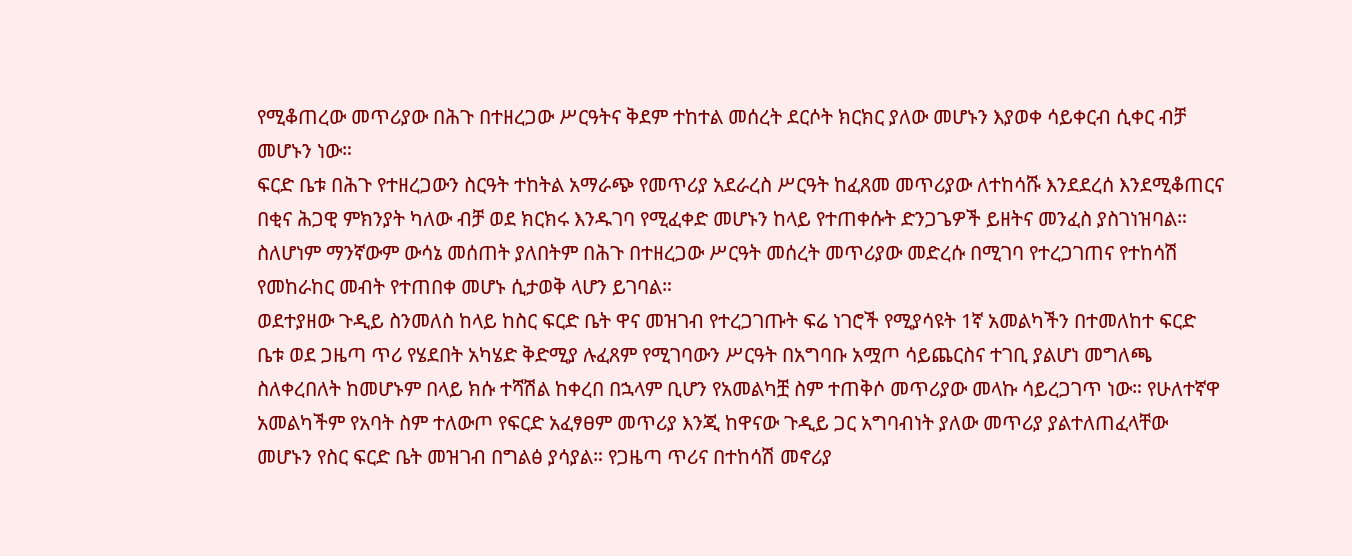የሚቆጠረው መጥሪያው በሕጉ በተዘረጋው ሥርዓትና ቅደም ተከተል መሰረት ደርሶት ክርክር ያለው መሆኑን እያወቀ ሳይቀርብ ሲቀር ብቻ መሆኑን ነው።
ፍርድ ቤቱ በሕጉ የተዘረጋውን ስርዓት ተከትል አማራጭ የመጥሪያ አደራረስ ሥርዓት ከፈጸመ መጥሪያው ለተከሳሹ እንደደረሰ እንደሚቆጠርና በቂና ሕጋዊ ምክንያት ካለው ብቻ ወደ ክርክሩ እንዱገባ የሚፈቀድ መሆኑን ከላይ የተጠቀሱት ድንጋጌዎች ይዘትና መንፈስ ያስገነዝባል። ስለሆነም ማንኛውም ውሳኔ መሰጠት ያለበትም በሕጉ በተዘረጋው ሥርዓት መሰረት መጥሪያው መድረሱ በሚገባ የተረጋገጠና የተከሳሽ የመከራከር መብት የተጠበቀ መሆኑ ሲታወቅ ላሆን ይገባል።
ወደተያዘው ጉዲይ ስንመለስ ከላይ ከስር ፍርድ ቤት ዋና መዝገብ የተረጋገጡት ፍሬ ነገሮች የሚያሳዩት 1ኛ አመልካችን በተመለከተ ፍርድ ቤቱ ወደ ጋዜጣ ጥሪ የሄደበት አካሄድ ቅድሚያ ሉፈጸም የሚገባውን ሥርዓት በአግባቡ አሟጦ ሳይጨርስና ተገቢ ያልሆነ መግለጫ ስለቀረበለት ከመሆኑም በላይ ክሱ ተሻሽል ከቀረበ በኋላም ቢሆን የአመልካቿ ስም ተጠቅሶ መጥሪያው መላኩ ሳይረጋገጥ ነው። የሁለተኛዋ አመልካችም የአባት ስም ተለውጦ የፍርድ አፈፃፀም መጥሪያ እንጂ ከዋናው ጉዲይ ጋር አግባብነት ያለው መጥሪያ ያልተለጠፈላቸው መሆኑን የስር ፍርድ ቤት መዝገብ በግልፅ ያሳያል። የጋዜጣ ጥሪና በተከሳሽ መኖሪያ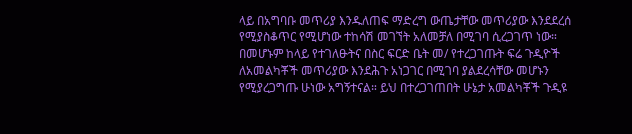ላይ በአግባቡ መጥሪያ እንዱለጠፍ ማድረግ ውጤታቸው መጥሪያው እንደደረሰ የሚያስቆጥር የሚሆነው ተከሳሽ መገኘት አለመቻለ በሚገባ ሲረጋገጥ ነው። በመሆኑም ከላይ የተገለፁትና በስር ፍርድ ቤት መ/ የተረጋገጡት ፍሬ ጉዲዮች ለአመልካቾች መጥሪያው እንደሕጉ አነጋገር በሚገባ ያልደረሳቸው መሆኑን የሚያረጋግጡ ሁነው አግኝተናል። ይህ በተረጋገጠበት ሁኔታ አመልካቾች ጉዲዩ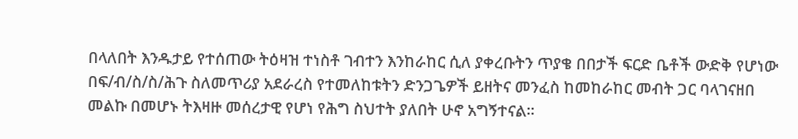በላለበት እንዱታይ የተሰጠው ትዕዛዝ ተነስቶ ገብተን እንከራከር ሲለ ያቀረቡትን ጥያቄ በበታች ፍርድ ቤቶች ውድቅ የሆነው በፍ/ብ/ስ/ስ/ሕጉ ስለመጥሪያ አደራረስ የተመለከቱትን ድንጋጌዎች ይዘትና መንፈስ ከመከራከር መብት ጋር ባላገናዘበ መልኩ በመሆኑ ትእዛዙ መሰረታዊ የሆነ የሕግ ስህተት ያለበት ሁኖ አግኝተናል።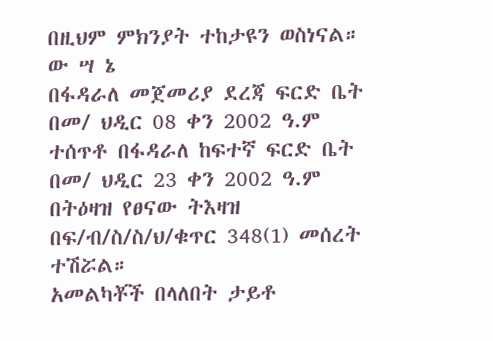በዚህም ምክንያት ተከታዩን ወስነናል።
ው ሣ ኔ
በፋዳራለ መጀመሪያ ደረጃ ፍርድ ቤት በመ/ ህዲር 08 ቀን 2002 ዓ.ም ተሰጥቶ በፋዳራለ ከፍተኛ ፍርድ ቤት በመ/ ህዲር 23 ቀን 2002 ዓ.ም በትዕዛዝ የፀናው ትእዛዝ በፍ/ብ/ስ/ስ/ህ/ቁጥር 348(1) መሰረት ተሽሯል።
አመልካቾች በላለበት ታይቶ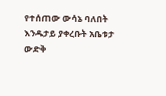የተሰጠው ውሳኔ ባለበት እንዱታይ ያቀረቡት አቤቱታ ውድቅ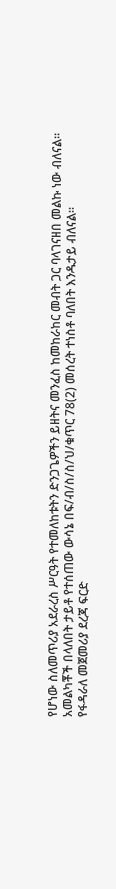የሆነው ስለመጥሪያ አደራረስ ሥርዓት የተመለከቱትን ድንጋጌዎችን ይዘትና መንፈስ ከመከራከር መብት ጋር ባላገናዘበ መልኩ ነው ብለናል።
አመልካቾች በላለበት ታይቶ የተሰጠው ውሳኔ በፍ/ብ/ስ/ስ/ህ/ቁጥር 78(2) መሰረት ተነስቶ ባለበት እንዱታይ ብለናል።
የፋዳራለ መጀመሪያ ደረጃ ፍርድ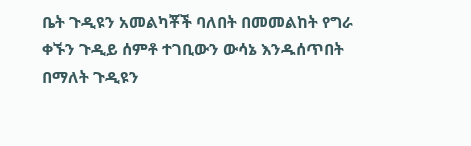ቤት ጉዲዩን አመልካቾች ባለበት በመመልከት የግራ ቀኙን ጉዲይ ሰምቶ ተገቢውን ውሳኔ እንዱሰጥበት በማለት ጉዲዩን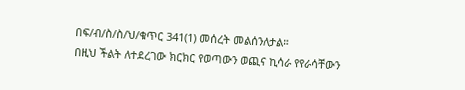በፍ/ብ/ስ/ስ/ህ/ቁጥር 341(1) መሰረት መልሰንለታል።
በዚህ ችልት ለተደረገው ክርክር የወጣውን ወጪና ኪሳራ የየራሳቸውን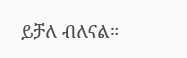ይቻለ ብለናል።